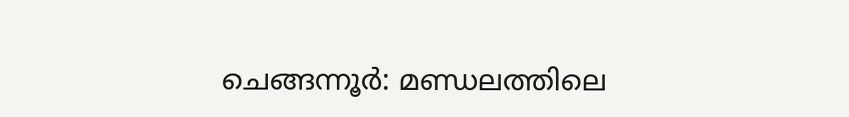ചെങ്ങന്നൂർ: മണ്ഡലത്തിലെ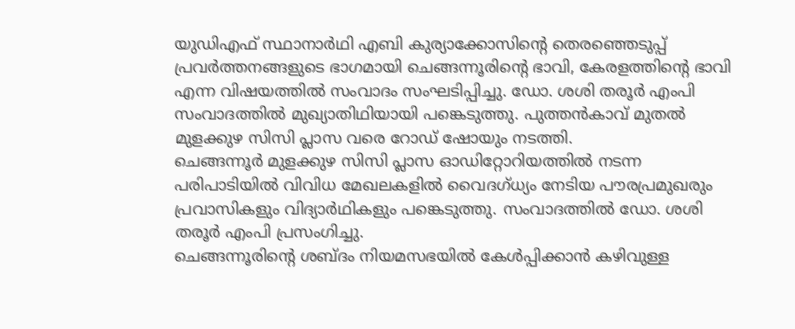യുഡിഎഫ് സ്ഥാനാർഥി എബി കുര്യാക്കോസിന്റെ തെരഞ്ഞെടുപ്പ് പ്രവർത്തനങ്ങളുടെ ഭാഗമായി ചെങ്ങന്നൂരിന്റെ ഭാവി, കേരളത്തിന്റെ ഭാവി എന്ന വിഷയത്തിൽ സംവാദം സംഘടിപ്പിച്ചു. ഡോ. ശശി തരൂർ എംപി സംവാദത്തിൽ മുഖ്യാതിഥിയായി പങ്കെടുത്തു. പുത്തൻകാവ് മുതൽ മുളക്കുഴ സിസി പ്ലാസ വരെ റോഡ് ഷോയും നടത്തി.
ചെങ്ങന്നൂർ മുളക്കുഴ സിസി പ്ലാസ ഓഡിറ്റോറിയത്തിൽ നടന്ന പരിപാടിയിൽ വിവിധ മേഖലകളിൽ വൈദഗ്ധ്യം നേടിയ പൗരപ്രമുഖരും പ്രവാസികളും വിദ്യാർഥികളും പങ്കെടുത്തു. സംവാദത്തിൽ ഡോ. ശശി തരൂർ എംപി പ്രസംഗിച്ചു.
ചെങ്ങന്നൂരിന്റെ ശബ്ദം നിയമസഭയിൽ കേൾപ്പിക്കാൻ കഴിവുള്ള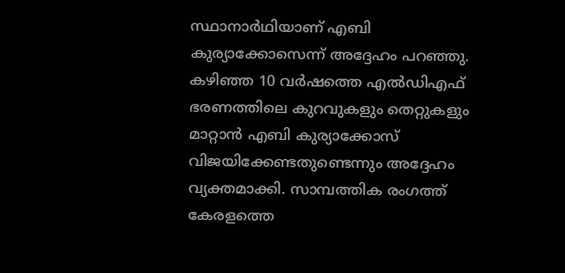സ്ഥാനാർഥിയാണ് എബി കുര്യാക്കോസെന്ന് അദ്ദേഹം പറഞ്ഞു. കഴിഞ്ഞ 10 വർഷത്തെ എൽഡിഎഫ് ഭരണത്തിലെ കുറവുകളും തെറ്റുകളും മാറ്റാൻ എബി കുര്യാക്കോസ് വിജയിക്കേണ്ടതുണ്ടെന്നും അദ്ദേഹം വ്യക്തമാക്കി. സാമ്പത്തിക രംഗത്ത് കേരളത്തെ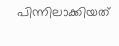പിന്നിലാക്കിയത്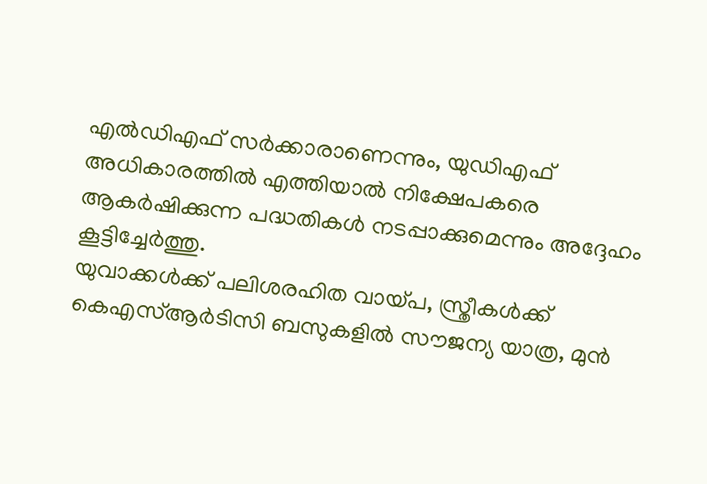എൽഡിഎഫ് സർക്കാരാണെന്നും, യുഡിഎഫ് അധികാരത്തിൽ എത്തിയാൽ നിക്ഷേപകരെ ആകർഷിക്കുന്ന പദ്ധതികൾ നടപ്പാക്കുമെന്നും അദ്ദേഹം കൂട്ടിച്ചേർത്തു.
യുവാക്കൾക്ക് പലിശരഹിത വായ്പ, സ്ത്രീകൾക്ക് കെഎസ്ആർടിസി ബസുകളിൽ സൗജന്യ യാത്ര, മുൻ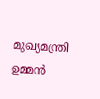മുഖ്യമന്ത്രി ഉമ്മൻ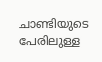ചാണ്ടിയുടെ പേരിലുള്ള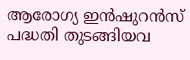ആരോഗ്യ ഇൻഷുറൻസ് പദ്ധതി തുടങ്ങിയവ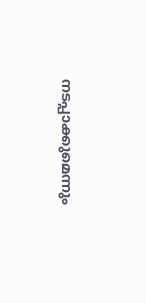നടപ്പാക്കുമെന്നും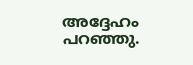അദ്ദേഹം പറഞ്ഞു.